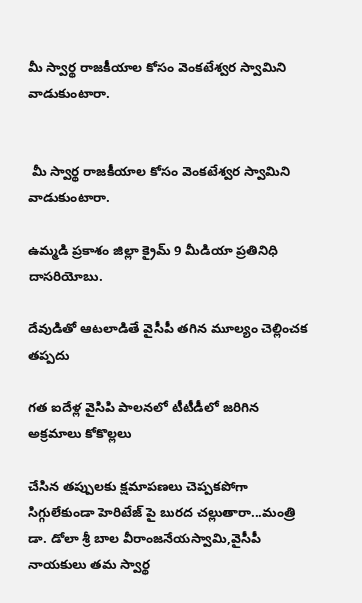మీ స్వార్థ రాజకీయాల కోసం వెంకటేశ్వర స్వామిని వాడుకుంటారా.


 మీ స్వార్థ రాజకీయాల కోసం వెంకటేశ్వర స్వామిని వాడుకుంటారా.

ఉమ్మడి ప్రకాశం జిల్లా క్రైమ్ 9 మీడియా ప్రతినిధి దాసరియోబు.

దేవుడితో ఆటలాడితే వైసీపీ తగిన మూల్యం చెల్లించక తప్పదు

గత ఐదేళ్ల వైసిపి పాలనలో టీటీడీలో జరిగిన అక్రమాలు కోకొల్లలు

చేసిన తప్పులకు క్షమాపణలు చెప్పకపోగా సిగ్గులేకుండా హెరిటేజ్ పై బురద చల్లుతారా...మంత్రి డా. డోలా శ్రీ బాల వీరాంజనేయస్వామి,వైసీపీ నాయకులు తమ స్వార్థ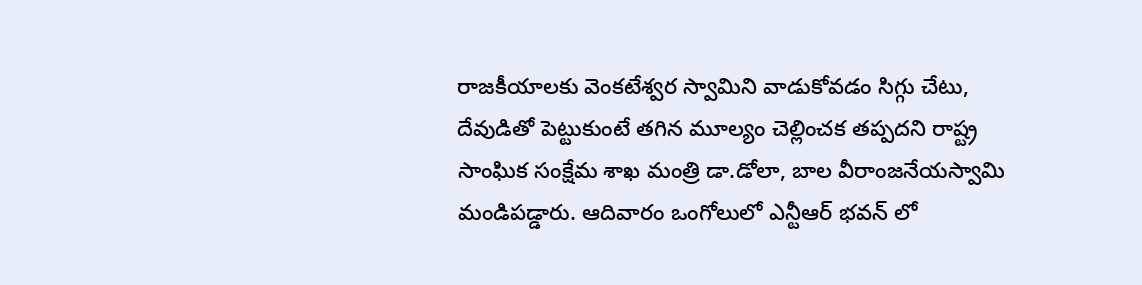రాజకీయాలకు వెంకటేశ్వర స్వామిని వాడుకోవడం సిగ్గు చేటు, దేవుడితో పెట్టుకుంటే తగిన మూల్యం చెల్లించక తప్పదని రాష్ట్ర సాంఘిక సంక్షేమ శాఖ మంత్రి డా.డోలా, బాల వీరాంజనేయస్వామి మండిపడ్డారు. ఆదివారం ఒంగోలులో ఎన్టీఆర్ భవన్ లో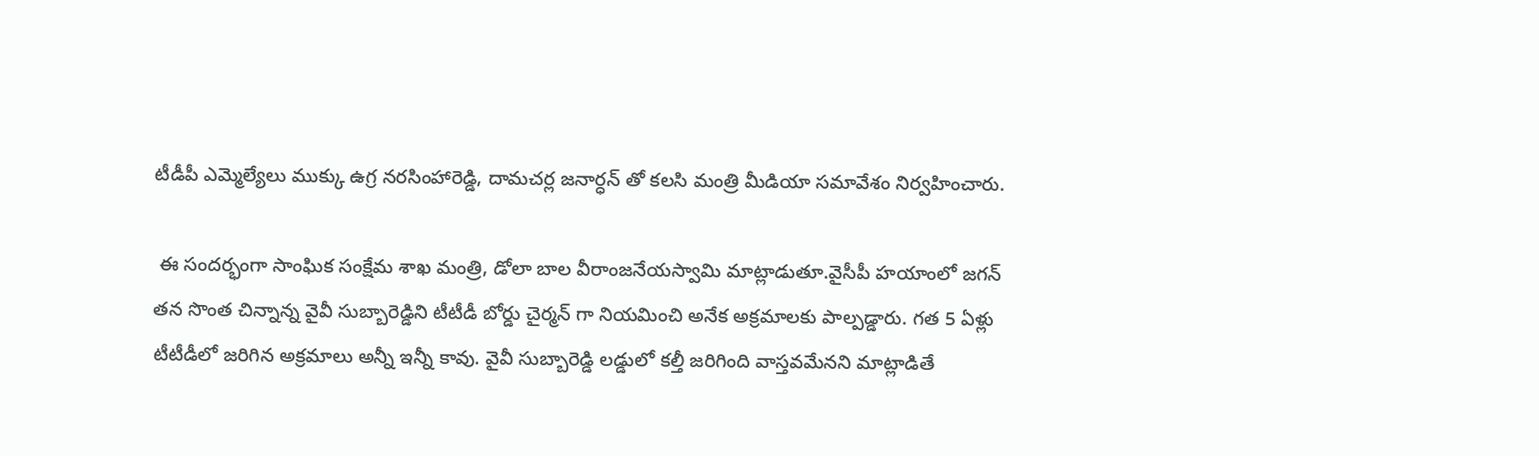టీడీపీ ఎమ్మెల్యేలు ముక్కు ఉగ్ర నరసింహారెడ్డి, దామచర్ల జనార్ధన్ తో కలసి మంత్రి మీడియా సమావేశం నిర్వహించారు.

 ఈ సందర్భంగా సాంఘిక సంక్షేమ శాఖ మంత్రి, డోలా బాల వీరాంజనేయస్వామి మాట్లాడుతూ.వైసీపీ హయాంలో జగన్ తన సొంత చిన్నాన్న వైవీ సుబ్బారెడ్డిని టీటీడీ బోర్డు చైర్మన్ గా నియమించి అనేక అక్రమాలకు పాల్పడ్డారు. గత 5 ఏళ్లు టీటీడీలో జరిగిన అక్రమాలు అన్నీ ఇన్నీ కావు. వైవీ సుబ్బారెడ్డి లడ్డులో కల్తీ జరిగింది వాస్తవమేనని మాట్లాడితే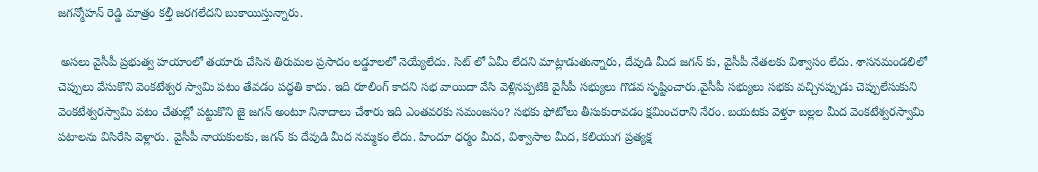జగన్మోహన్ రెడ్డి మాత్రం కల్తీ జరగలేదని బుకాయిస్తున్నారు.

 అసలు వైసీపీ ప్రభుత్వ హయాంలో తయారు చేసిన తిరుమల ప్రసాదం లడ్డూలలో నెయ్యేలేదు. సిట్ లో ఏమీ లేదని మాట్లాడుతున్నారు, దేవుడి మీద జగన్ కు, వైసీపీ నేతలకు విశ్వాసం లేదు. శాసనమండలిలో చెప్పులు వేసుకొని వెంకటేశ్వర స్వామి పటం తేవడం పద్ధతి కాదు. ఇది రూలింగ్ కాదని సభ వాయిదా వేసి వెళ్లినప్పటికి వైసీపీ సభ్యులు గొడవ సృష్టించారు.వైసీపీ సభ్యులు సభకు వచ్చినప్పుడు చెప్పులేసుకుని వెంకటేశ్వరస్వామి పటం చేతుల్లో పట్టుకొని జై జగన్ అంటూ నినాదాలు చేశారు ఇది ఎంతవరకు సమంజసం? సభకు ఫోటోలు తీసుకురావడం క్షమించరాని నేరం. బయటకు వెళ్తూ బల్లల మీద వెంకటేశ్వరస్వామి పటాలను విసిరేసి వెళ్లారు. వైసీపీ నాయకులకు, జగన్ కు దేవుడి మీద నమ్మకం లేదు. హిందూ ధర్మం మీద, విశ్వాసాల మీద, కలియుగ ప్రత్యక్ష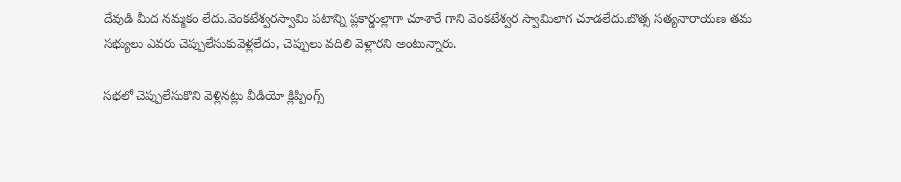దేవుడి మీద నమ్మకం లేదు.వెంకటేశ్వరస్వామి పటాన్ని ప్లకార్డుల్లాగా చూశారే గాని వెంకటేశ్వర స్వామిలాగ చూడలేదు.బొత్స సత్యనారాయణ తమ సభ్యులు ఎవరు చెప్పులేసుకువెళ్లలేదు, చెప్పులు వదిలి వెళ్లారని అంటున్నారు.

సభలో చెప్పులేసుకొని వెళ్లినట్లు వీడియో క్లిప్పింగ్స్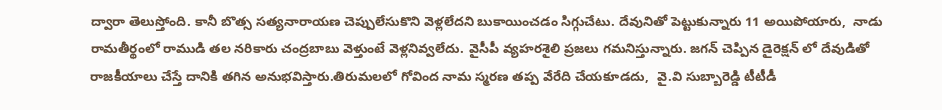ద్వారా తెలుస్తోంది. కానీ బొత్స సత్యనారాయణ చెప్పులేసుకొని వెళ్లలేదని బుకాయించడం సిగ్గుచేటు. దేవునితో పెట్టుకున్నారు 11 అయిపోయారు,  నాడు రామతీర్థంలో రాముడి తల నరికారు చంద్రబాబు వెళ్తుంటే వెళ్లనివ్వలేదు. వైసీపీ వ్యహరశైలి ప్రజలు గమనిస్తున్నారు. జగన్ చెప్పిన డైరెక్షన్ లో దేవుడితో రాజకీయాలు చేస్తే దానికి తగిన అనుభవిస్తారు.తిరుమలలో గోవింద నామ స్మరణ తప్ప వేరేది చేయకూడదు,  వై.వి సుబ్బారెడ్డి టీటీడీ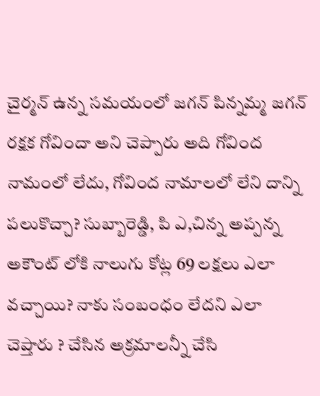చైర్మన్ ఉన్న సమయంలో జగన్ పిన్నమ్మ జగన్ రక్షక గోవిందా అని చెప్పారు అది గోవింద నామంలో లేదు, గోవింద నామాలలో లేని దాన్ని పలుకొచ్చా? సుబ్బారెడ్డి, పి ఎ,చిన్న అప్పన్న అకౌంట్ లోకి నాలుగు కోట్ల 69 లక్షలు ఎలా వచ్చాయి? నాకు సంబంధం లేదని ఎలా చెప్తారు ? చేసిన అక్రమాలన్నీ చేసి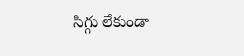సిగ్గు లేకుండా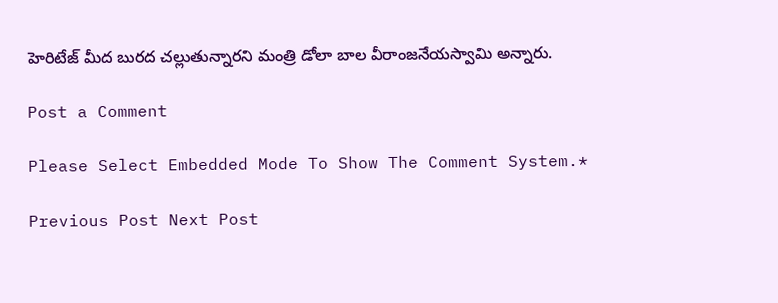హెరిటేజ్ మీద బురద చల్లుతున్నారని మంత్రి డోలా బాల వీరాంజనేయస్వామి అన్నారు.

Post a Comment

Please Select Embedded Mode To Show The Comment System.*

Previous Post Next Post